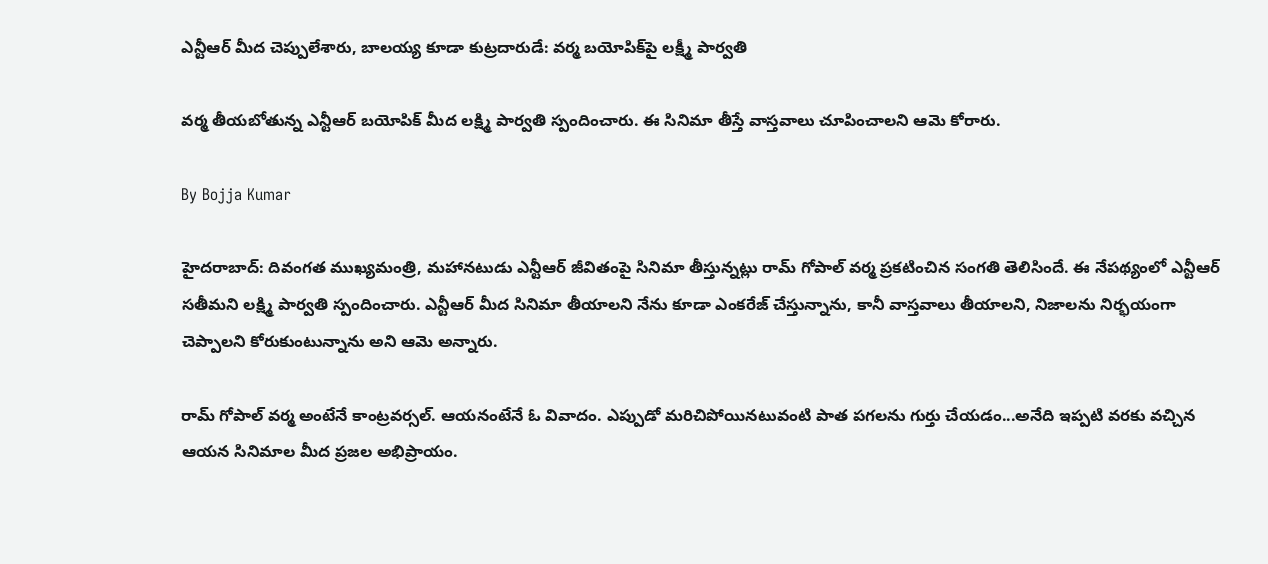ఎన్టీఆర్ మీద చెప్పులేశారు, బాలయ్య కూడా కుట్రదారుడే: వర్మ బయోపిక్‌పై లక్ష్మీ పార్వతి

వర్మ తీయబోతున్న ఎన్టీఆర్ బయోపిక్ మీద లక్ష్మి పార్వతి స్పందించారు. ఈ సినిమా తీస్తే వాస్తవాలు చూపించాలని ఆమె కోరారు.

By Bojja Kumar

హైదరాబాద్: దివంగత ముఖ్యమంత్రి, మహానటుడు ఎన్టీఆర్ జీవితంపై సినిమా తీస్తున్నట్లు రామ్ గోపాల్ వర్మ ప్రకటించిన సంగతి తెలిసిందే. ఈ నేపథ్యంలో ఎన్టీఆర్ సతీమని లక్ష్మి పార్వతి స్పందించారు. ఎన్టీఆర్ మీద సినిమా తీయాలని నేను కూడా ఎంకరేజ్ చేస్తున్నాను, కానీ వాస్తవాలు తీయాలని, నిజాలను నిర్భయంగా చెప్పాలని కోరుకుంటున్నాను అని ఆమె అన్నారు.

రామ్ గోపాల్ వర్మ అంటేనే కాంట్రవర్సల్. ఆయనంటేనే ఓ వివాదం. ఎప్పుడో మరిచిపోయినటువంటి పాత పగలను గుర్తు చేయడం...అనేది ఇప్పటి వరకు వచ్చిన ఆయన సినిమాల మీద ప్రజల అభిప్రాయం.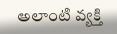అలాంటి వ్యక్తి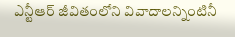ఎన్టీఆర్ జీవితంలోని వివాదాలన్నింటినీ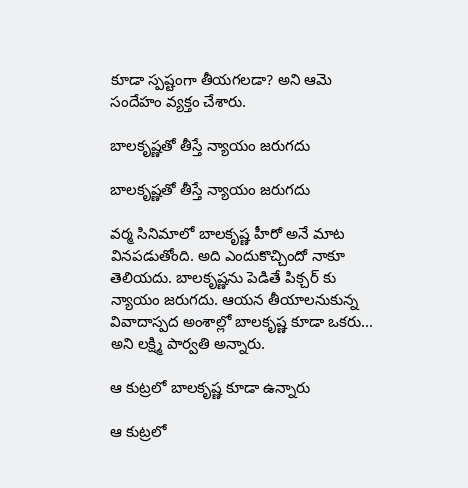కూడా స్పష్టంగా తీయగలడా? అని ఆమె సందేహం వ్యక్తం చేశారు.

బాలకృష్ణతో తీస్తే న్యాయం జరుగదు

బాలకృష్ణతో తీస్తే న్యాయం జరుగదు

వర్మ సినిమాలో బాలకృష్ణ హీరో అనే మాట వినపడుతోంది. అది ఎందుకొచ్చిందో నాకూ తెలియదు. బాలకృష్ణను పెడితే పిక్చర్ కు న్యాయం జరుగదు. ఆయన తీయాలనుకున్న వివాదాస్పద అంశాల్లో బాలకృష్ణ కూడా ఒకరు... అని లక్ష్మి పార్వతి అన్నారు.

ఆ కుట్రలో బాలకృష్ణ కూడా ఉన్నారు

ఆ కుట్రలో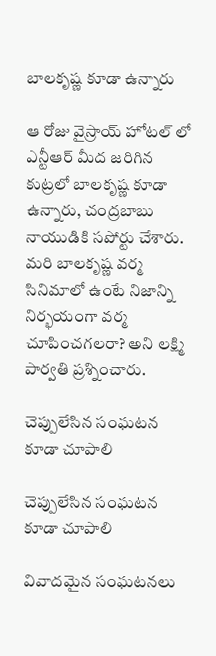బాలకృష్ణ కూడా ఉన్నారు

ఆ రోజు వైస్రాయ్ హోటల్ లో ఎన్టీఆర్ మీద జరిగిన కుట్రలో బాలకృష్ణ కూడా ఉన్నారు, చంద్రబాబు నాయుడికి సపోర్టు చేశారు. మరి బాలకృష్ణ వర్మ సినిమాలో ఉంటే నిజాన్ని నిర్భయంగా వర్మ చూపించగలరా? అని లక్ష్మి పార్వతి ప్రశ్నించారు.

చెప్పులేసిన సంఘటన కూడా చూపాలి

చెప్పులేసిన సంఘటన కూడా చూపాలి

వివాదమైన సంఘటనలు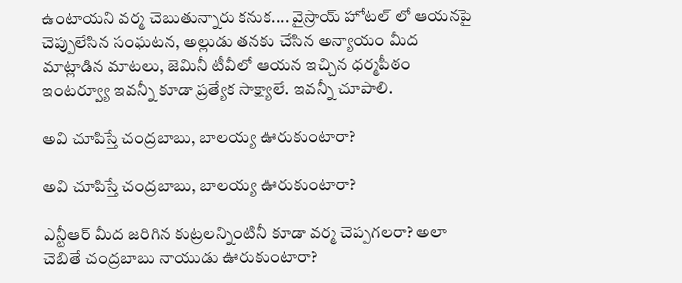ఉంటాయని వర్మ చెబుతున్నారు కనుక.... వైస్రాయ్ హోటల్ లో ఆయనపై చెప్పులేసిన సంఘటన, అల్లుడు తనకు చేసిన అన్యాయం మీద మాట్లాడిన మాటలు, జెమినీ టీవీలో ఆయన ఇచ్చిన ధర్మపీఠం ఇంటర్వ్యూ ఇవన్నీ కూడా ప్రత్యేక సాక్ష్యాలే. ఇవన్నీ చూపాలి.

అవి చూపిస్తే చంద్రబాబు, బాలయ్య ఊరుకుంటారా?

అవి చూపిస్తే చంద్రబాబు, బాలయ్య ఊరుకుంటారా?

ఎన్టీఆర్ మీద జరిగిన కుట్రలన్నింటినీ కూడా వర్మ చెప్పగలరా? అలా చెబితే చంద్రబాబు నాయుడు ఊరుకుంటారా?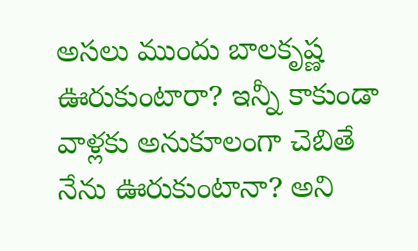అసలు ముందు బాలకృష్ణ ఊరుకుంటారా? ఇన్నీ కాకుండా వాళ్లకు అనుకూలంగా చెబితే నేను ఊరుకుంటానా? అని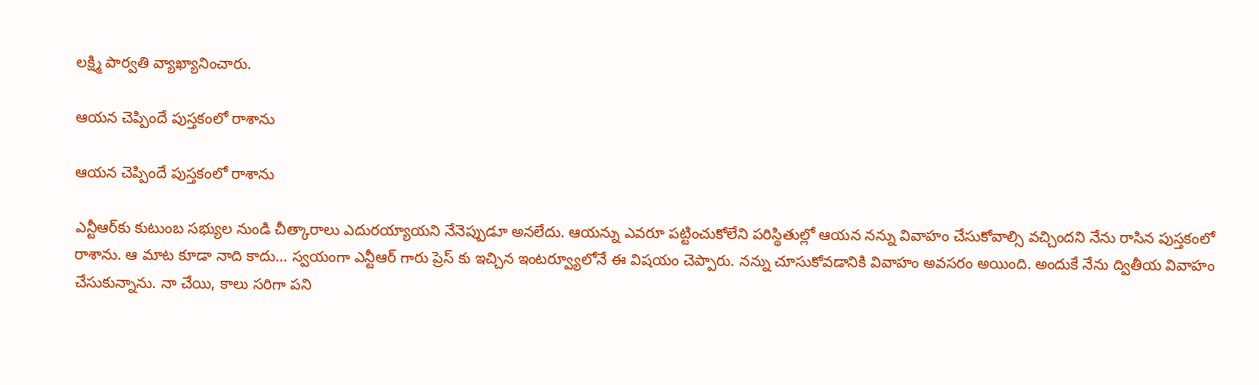లక్ష్మి పార్వతి వ్యాఖ్యానించారు.

ఆయన చెప్పిందే పుస్తకంలో రాశాను

ఆయన చెప్పిందే పుస్తకంలో రాశాను

ఎన్టీఆర్‌కు కుటుంబ సభ్యుల నుండి చీత్కారాలు ఎదురయ్యాయని నేనెప్పుడూ అనలేదు. ఆయన్ను ఎవరూ పట్టించుకోలేని పరిస్థితుల్లో ఆయన నన్ను వివాహం చేసుకోవాల్సి వచ్చిందని నేను రాసిన పుస్తకంలో రాశాను. ఆ మాట కూడా నాది కాదు... స్వయంగా ఎన్టీఆర్ గారు ప్రెస్ కు ఇచ్చిన ఇంటర్వ్యూలోనే ఈ విషయం చెప్పారు. నన్ను చూసుకోవడానికి వివాహం అవసరం అయింది. అందుకే నేను ద్వితీయ వివాహం చేసుకున్నాను. నా చేయి, కాలు సరిగా పని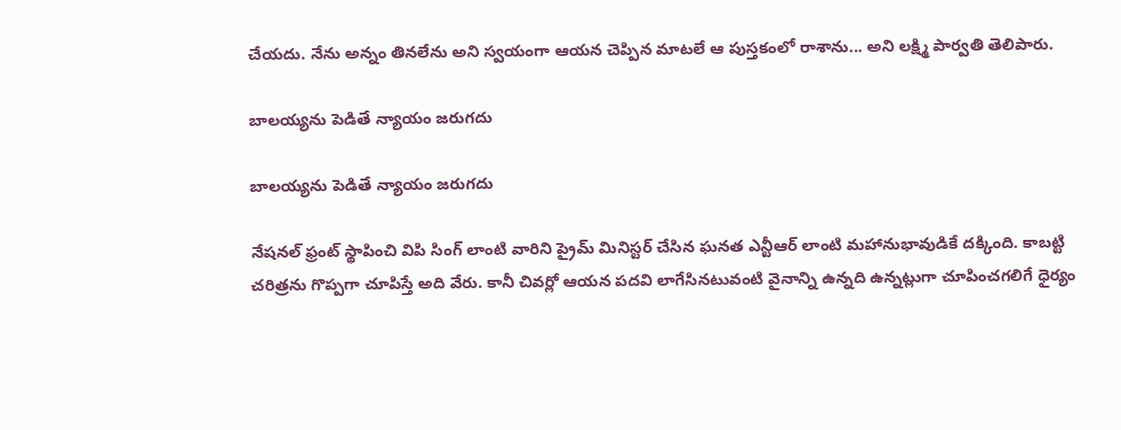చేయదు. నేను అన్నం తినలేను అని స్వయంగా ఆయన చెప్పిన మాటలే ఆ పుస్తకంలో రాశాను... అని లక్ష్మి పార్వతి తెలిపారు.

బాలయ్యను పెడితే న్యాయం జరుగదు

బాలయ్యను పెడితే న్యాయం జరుగదు

నేషనల్ ఫ్రంట్ స్థాపించి విపి సింగ్ లాంటి వారిని ప్రైమ్ మినిస్టర్ చేసిన ఘనత ఎన్టీఆర్ లాంటి మహానుభావుడికే దక్కింది. కాబట్టి చరిత్రను గొప్పగా చూపిస్తే అది వేరు. కానీ చివర్లో ఆయన పదవి లాగేసినటువంటి వైనాన్ని ఉన్నది ఉన్నట్లుగా చూపించగలిగే ధైర్యం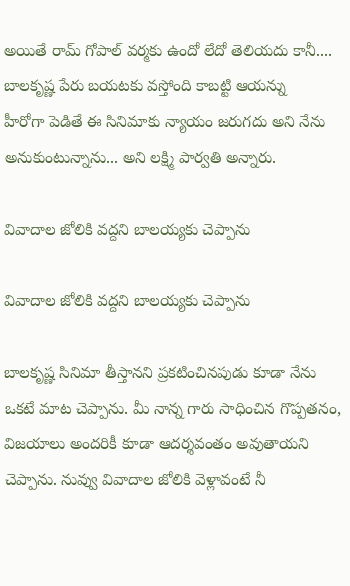అయితే రామ్ గోపాల్ వర్మకు ఉందో లేదో తెలియదు కానీ.... బాలకృష్ణ పేరు బయటకు వస్తోంది కాబట్టి ఆయన్ను
హీరోగా పెడితే ఈ సినిమాకు న్యాయం జరుగదు అని నేను అనుకుంటున్నాను... అని లక్ష్మి పార్వతి అన్నారు.

వివాదాల జోలికి వద్దని బాలయ్యకు చెప్పాను

వివాదాల జోలికి వద్దని బాలయ్యకు చెప్పాను

బాలకృష్ణ సినిమా తీస్తానని ప్రకటించినపుడు కూడా నేను ఒకటే మాట చెప్పాను. మీ నాన్న గారు సాధించిన గొప్పతనం, విజయాలు అందరికీ కూడా ఆదర్శవంతం అవుతాయని చెప్పాను. నువ్వు వివాదాల జోలికి వెళ్లావంటే నీ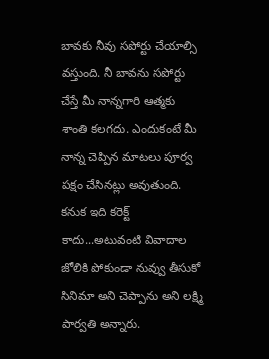బావకు నీవు సపోర్టు చేయాల్సి వస్తుంది. నీ బావను సపోర్టు చేస్తే మీ నాన్నగారి ఆత్మకు శాంతి కలగదు. ఎందుకంటే మీ నాన్న చెప్పిన మాటలు పూర్వ పక్షం చేసినట్లు అవుతుంది. కనుక ఇది కరెక్ట్ కాదు...అటువంటి వివాదాల జోలికి పోకుండా నువ్వు తీసుకో సినిమా అని చెప్పాను అని లక్ష్మి పార్వతి అన్నారు.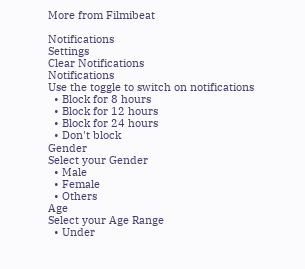More from Filmibeat

Notifications
Settings
Clear Notifications
Notifications
Use the toggle to switch on notifications
  • Block for 8 hours
  • Block for 12 hours
  • Block for 24 hours
  • Don't block
Gender
Select your Gender
  • Male
  • Female
  • Others
Age
Select your Age Range
  • Under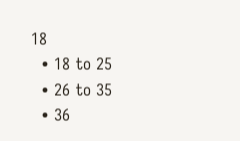18
  • 18 to 25
  • 26 to 35
  • 36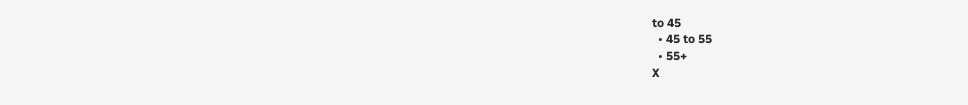to 45
  • 45 to 55
  • 55+
X